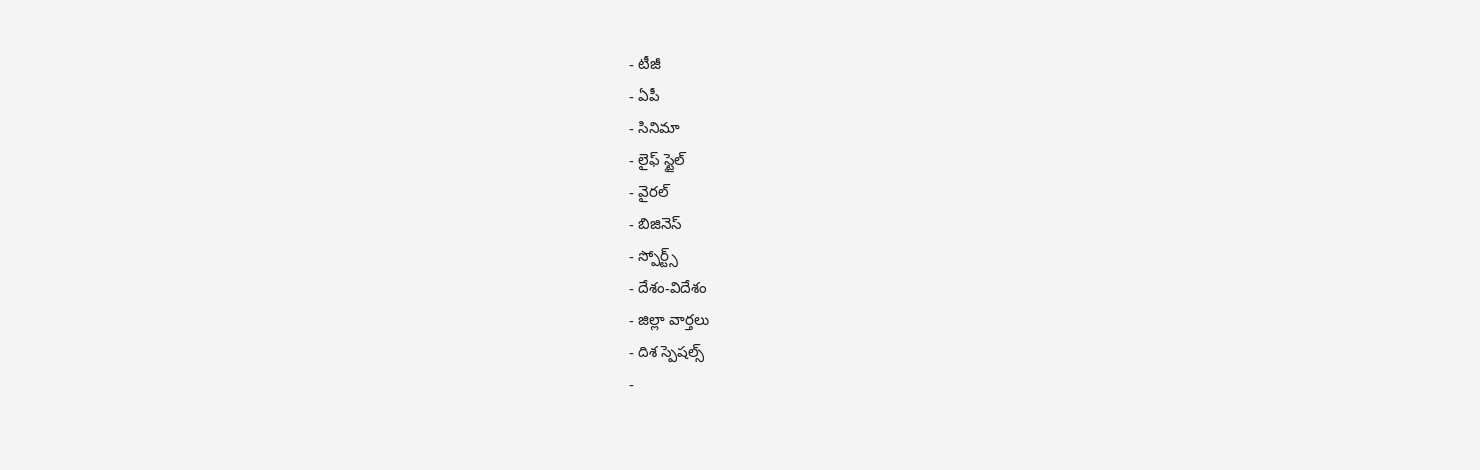- టీజీ
- ఏపీ
- సినిమా
- లైఫ్ స్టైల్
- వైరల్
- బిజినెస్
- స్పోర్ట్స్
- దేశం-విదేశం
- జిల్లా వార్తలు
- దిశ స్పెషల్స్
-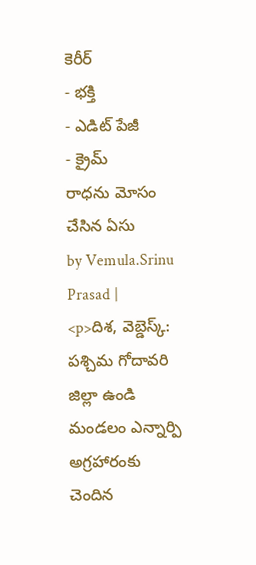కెరీర్
- భక్తి
- ఎడిట్ పేజీ
- క్రైమ్
రాధను మోసం చేసిన ఏసు
by Vemula.Srinu Prasad |
<p>దిశ, వెబ్డెస్క్: పశ్చిమ గోదావరి జిల్లా ఉండి మండలం ఎన్నార్పి అగ్రహారంకు చెందిన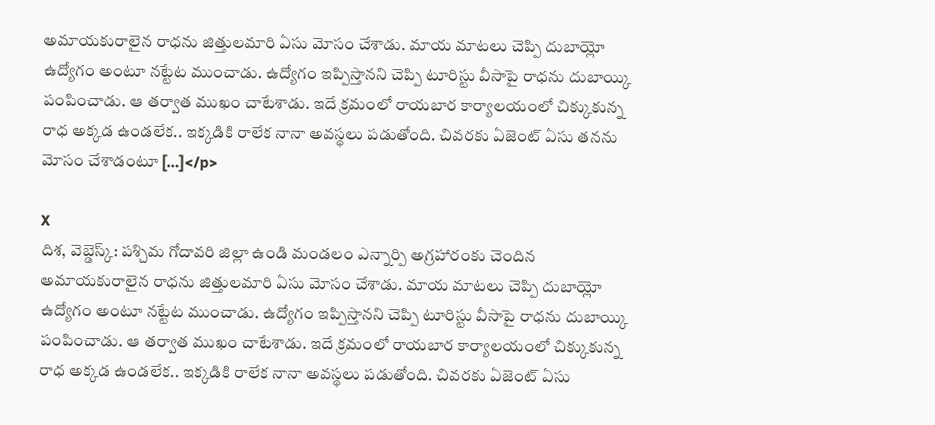అమాయకురాలైన రాధను జిత్తులమారి ఏసు మోసం చేశాడు. మాయ మాటలు చెప్పి దుబాయ్లో ఉద్యోగం అంటూ నట్టేట ముంచాడు. ఉద్యోగం ఇప్పిస్తానని చెప్పి టూరిస్టు వీసాపై రాధను దుబాయ్కి పంపించాడు. ఆ తర్వాత ముఖం చాటేశాడు. ఇదే క్రమంలో రాయబార కార్యాలయంలో చిక్కుకున్న రాధ అక్కడ ఉండలేక.. ఇక్కడికి రాలేక నానా అవస్థలు పడుతోంది. చివరకు ఏజెంట్ ఏసు తనను మోసం చేశాడంటూ […]</p>

X
దిశ, వెబ్డెస్క్: పశ్చిమ గోదావరి జిల్లా ఉండి మండలం ఎన్నార్పి అగ్రహారంకు చెందిన అమాయకురాలైన రాధను జిత్తులమారి ఏసు మోసం చేశాడు. మాయ మాటలు చెప్పి దుబాయ్లో ఉద్యోగం అంటూ నట్టేట ముంచాడు. ఉద్యోగం ఇప్పిస్తానని చెప్పి టూరిస్టు వీసాపై రాధను దుబాయ్కి పంపించాడు. ఆ తర్వాత ముఖం చాటేశాడు. ఇదే క్రమంలో రాయబార కార్యాలయంలో చిక్కుకున్న రాధ అక్కడ ఉండలేక.. ఇక్కడికి రాలేక నానా అవస్థలు పడుతోంది. చివరకు ఏజెంట్ ఏసు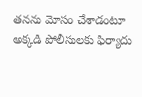తనను మోసం చేశాడంటూ అక్కడి పోలీసులకు ఫిర్యాదు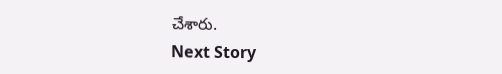చేశారు.
Next Story